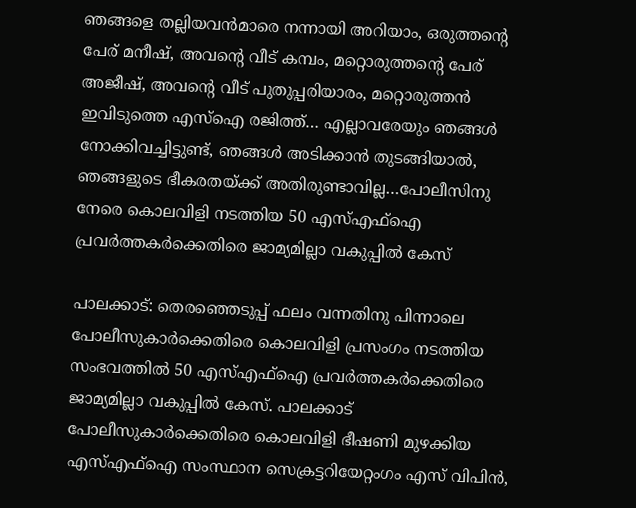ഞങ്ങളെ തല്ലിയവൻമാരെ നന്നായി അറിയാം, ഒരുത്തന്റെ പേര് മനീഷ്, അവന്റെ വീട് കമ്പം, മറ്റൊരുത്തന്റെ പേര് അജീഷ്, അവന്റെ വീട് പുതുപ്പരിയാരം, മറ്റൊരുത്തൻ ഇവിടുത്തെ എസ്ഐ രജിത്ത്… എല്ലാവരേയും ഞങ്ങൾ നോക്കിവച്ചി‌ട്ടുണ്ട്, ഞങ്ങൾ അടിക്കാൻ തുടങ്ങിയാൽ, ഞങ്ങളുടെ ഭീകരതയ്ക്ക് അതിരുണ്ടാവില്ല…പോലീസിനു നേരെ കൊലവിളി നടത്തിയ 50 എസ്എഫ്‌ഐ പ്രവർത്തകർക്കെതിരെ ജാമ്യമില്ലാ വകുപ്പിൽ കേസ്

പാലക്കാട്: തെരഞ്ഞെടുപ്പ് ഫലം വന്നതിനു പിന്നാലെ പോലീസുകാർക്കെതിരെ കൊലവിളി പ്രസംഗം നടത്തിയ സംഭവത്തിൽ 50 എസ്എഫ്‌ഐ പ്രവർത്തകർക്കെതിരെ ജാമ്യമില്ലാ വകുപ്പിൽ കേസ്. പാലക്കാട് പോലീസുകാർക്കെതിരെ കൊലവിളി ഭീഷണി മുഴക്കിയ എസ്എഫ്‌ഐ സംസ്ഥാന സെക്രട്ടറിയേറ്റംഗം എസ് വിപിൻ,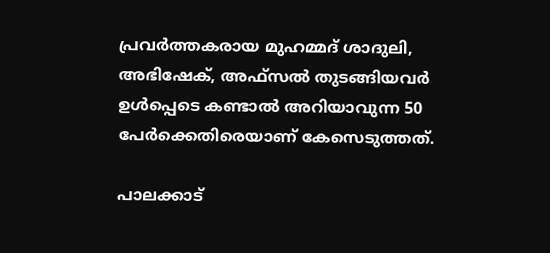പ്രവർത്തകരായ മുഹമ്മദ് ശാദുലി, അഭിഷേക്, അഫ്‌സൽ തുടങ്ങിയവർ ഉൾപ്പെടെ കണ്ടാൽ അറിയാവുന്ന 50 പേർക്കെതിരെയാണ് കേസെടുത്തത്.

പാലക്കാട്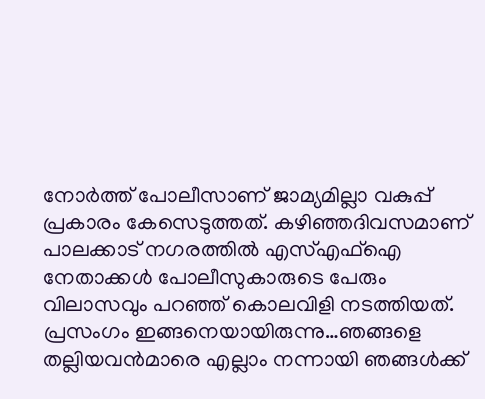നോർത്ത് പോലീസാണ് ജാമ്യമില്ലാ വകുപ്പ് പ്രകാരം കേസെടുത്തത്. കഴിഞ്ഞദിവസമാണ് പാലക്കാട് നഗരത്തിൽ എസ്എഫ്‌ഐ നേതാക്കൾ പോലീസുകാരുടെ പേരും വിലാസവും പറഞ്ഞ് കൊലവിളി നടത്തിയത്. പ്രസംഗം ഇങ്ങനെയായിരുന്നു…ഞങ്ങളെ തല്ലിയവൻമാരെ എല്ലാം നന്നായി ഞങ്ങൾക്ക്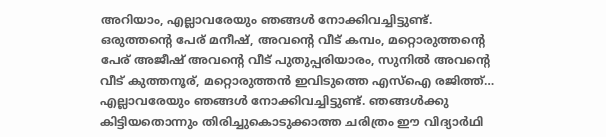അറിയാം, എല്ലാവരേയും ഞങ്ങൾ നോക്കിവച്ചിട്ടുണ്ട്. ഒരുത്തന്റെ പേര് മനീഷ്, അവന്റെ വീട് കമ്പം, മറ്റൊരുത്തന്റെ പേര് അജീഷ് അവന്റെ വീട് പുതുപ്പരിയാരം, സുനിൽ അവന്റെ വീട് കുത്തനൂര്, മറ്റൊരുത്തൻ ഇവിടുത്തെ എസ്ഐ രജിത്ത്… എല്ലാവരേയും ഞങ്ങൾ നോക്കിവച്ചി‌ട്ടുണ്ട്. ഞങ്ങൾക്കു കിട്ടിയതൊന്നും തിരിച്ചുകൊടുക്കാത്ത ചരിത്രം ഈ വിദ്യാർഥി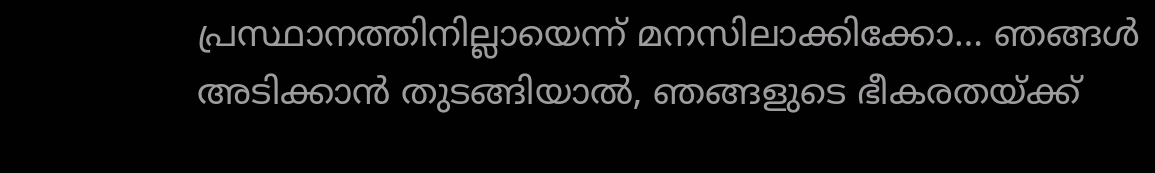പ്രസ്ഥാനത്തിനില്ലായെന്ന് മനസിലാക്കിക്കോ… ഞങ്ങൾ അടിക്കാൻ തുടങ്ങിയാൽ, ഞങ്ങളുടെ ഭീകരതയ്ക്ക്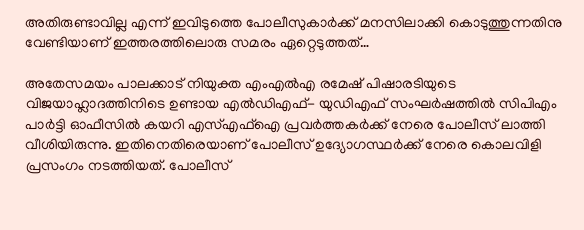അതിരുണ്ടാവില്ല എന്ന് ഇവിടുത്തെ പോലീസുകാർക്ക് മനസിലാക്കി കൊടുത്തുന്നതിനു വേണ്ടിയാണ് ഇത്തരത്തിലൊരു സമരം ഏറ്റെടുത്തത്…

അതേസമയം പാലക്കാട് നിയുക്ത എംഎൽഎ രമേഷ് പിഷാരടിയുടെ വിജയാഹ്ലാദത്തിനിടെ ഉണ്ടായ എൽഡിഎഫ്- യുഡിഎഫ് സംഘർഷത്തിൽ സിപിഎം പാർട്ടി ഓഫീസിൽ കയറി എസ്എഫ്‌ഐ പ്രവർത്തകർക്ക് നേരെ പോലീസ് ലാത്തി വീശിയിരുന്നു. ഇതിനെതിരെയാണ് പോലീസ് ഉദ്യോഗസ്ഥർക്ക് നേരെ കൊലവിളി പ്രസംഗം നടത്തിയത്. പോലീസ്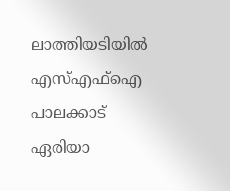ലാത്തിയടിയിൽ എസ്എഫ്‌ഐ പാലക്കാട് ഏരിയാ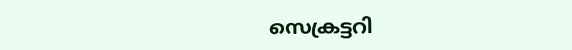സെക്രട്ടറി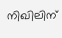നിഖിലിന്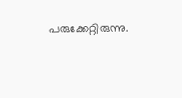പരുക്കേറ്റിരുന്നു.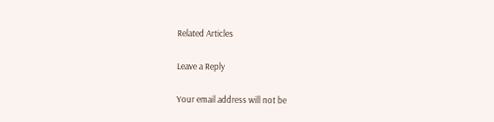Related Articles

Leave a Reply

Your email address will not be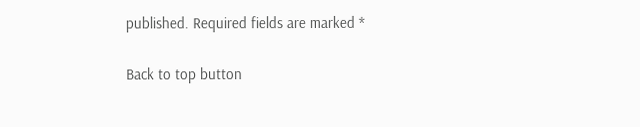published. Required fields are marked *

Back to top button